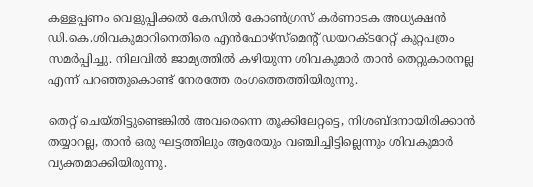കള്ളപ്പണം വെളുപ്പിക്കല്‍ കേസില്‍ കോണ്‍ഗ്രസ് കര്‍ണാടക അധ്യക്ഷന്‍ ഡി.കെ.ശിവകുമാറിനെതിരെ എന്‍ഫോഴ്‌സ്‌മെന്റ് ഡയറക്ടറേറ്റ് കുറ്റപത്രം സമര്‍പ്പിച്ചു. നിലവില്‍ ജാമ്യത്തില്‍ കഴിയുന്ന ശിവകുമാര്‍ താന്‍ തെറ്റുകാരനല്ല എന്ന് പറഞ്ഞുകൊണ്ട് നേരത്തേ രംഗത്തെത്തിയിരുന്നു.

തെറ്റ് ചെയ്തിട്ടുണ്ടെങ്കില്‍ അവരെന്നെ തൂക്കിലേറ്റട്ടെ, നിശബ്ദനായിരിക്കാന്‍ തയ്യാറല്ല, താന്‍ ഒരു ഘട്ടത്തിലും ആരേയും വഞ്ചിച്ചിട്ടില്ലെന്നും ശിവകുമാര്‍ വ്യക്തമാക്കിയിരുന്നു.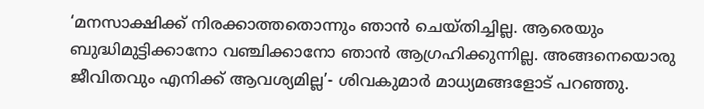‘മനസാക്ഷിക്ക് നിരക്കാത്തതൊന്നും ഞാന്‍ ചെയ്തിച്ചില്ല. ആരെയും ബുദ്ധിമുട്ടിക്കാനോ വഞ്ചിക്കാനോ ഞാന്‍ ആഗ്രഹിക്കുന്നില്ല. അങ്ങനെയൊരു ജീവിതവും എനിക്ക് ആവശ്യമില്ല’- ശിവകുമാര്‍ മാധ്യമങ്ങളോട് പറഞ്ഞു.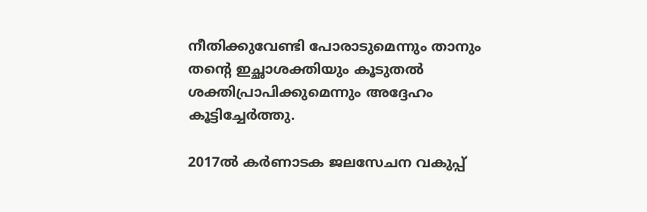നീതിക്കുവേണ്ടി പോരാടുമെന്നും താനും തന്റെ ഇച്ഛാശക്തിയും കൂടുതല്‍ ശക്തിപ്രാപിക്കുമെന്നും അദ്ദേഹം കൂട്ടിച്ചേര്‍ത്തു.

2017ല്‍ കര്‍ണാടക ജലസേചന വകുപ്പ്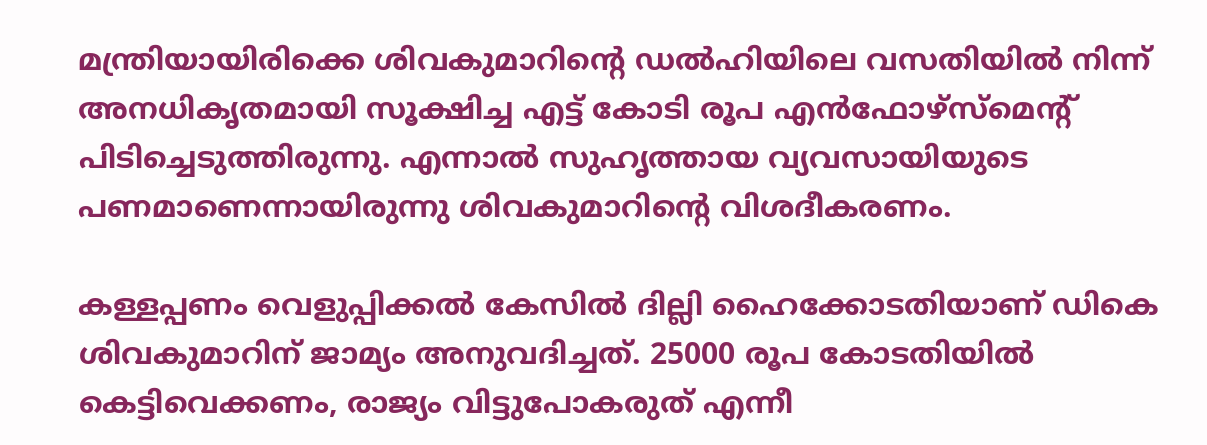മന്ത്രിയായിരിക്കെ ശിവകുമാറിന്റെ ഡല്‍ഹിയിലെ വസതിയില്‍ നിന്ന് അനധികൃതമായി സൂക്ഷിച്ച എട്ട് കോടി രൂപ എന്‍ഫോഴ്‌സ്‌മെന്റ് പിടിച്ചെടുത്തിരുന്നു. എന്നാല്‍ സുഹൃത്തായ വ്യവസായിയുടെ പണമാണെന്നായിരുന്നു ശിവകുമാറിന്റെ വിശദീകരണം.

കള്ളപ്പണം വെളുപ്പിക്കല്‍ കേസില്‍ ദില്ലി ഹൈക്കോടതിയാണ് ഡികെ ശിവകുമാറിന് ജാമ്യം അനുവദിച്ചത്. 25000 രൂപ കോടതിയില്‍ കെട്ടിവെക്കണം, രാജ്യം വിട്ടുപോകരുത് എന്നീ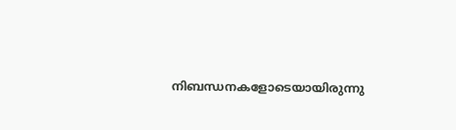നിബന്ധനകളോടെയായിരുന്നു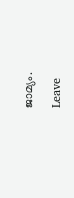ജാമ്യം.

Leave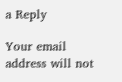a Reply

Your email address will not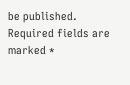be published. Required fields are marked *